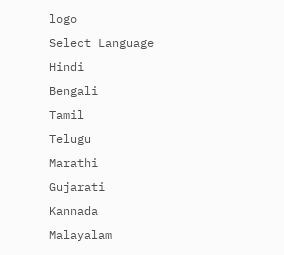logo
Select Language
Hindi
Bengali
Tamil
Telugu
Marathi
Gujarati
Kannada
Malayalam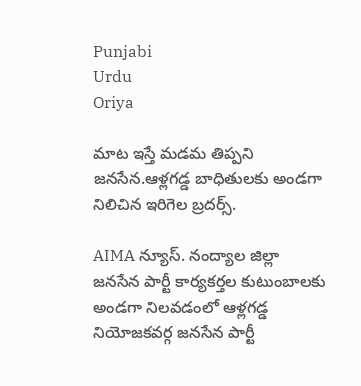Punjabi
Urdu
Oriya

మాట ఇస్తే మడమ తిప్పని జనసేన.ఆళ్లగడ్డ బాధితులకు అండగా నిలిచిన ఇరిగెల బ్రదర్స్.

AIMA న్యూస్. నంద్యాల జిల్లా
జనసేన పార్టీ కార్యకర్తల కుటుంబాలకు అండగా నిలవడంలో ఆళ్లగడ్డ నియోజకవర్గ జనసేన పార్టీ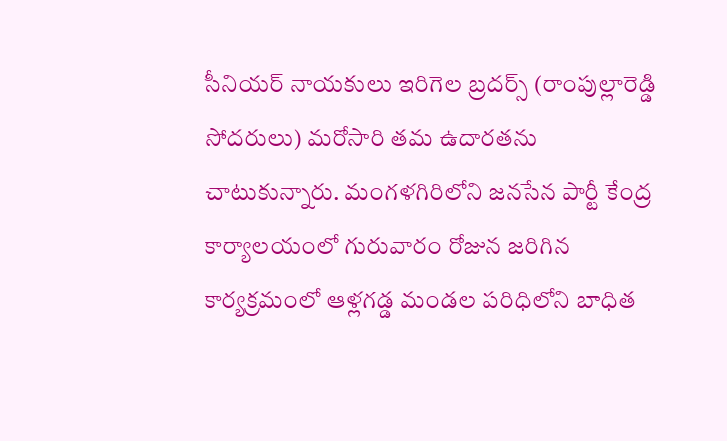సీనియర్ నాయకులు ఇరిగెల బ్రదర్స్ (రాంపుల్లారెడ్డి సోదరులు) మరోసారి తమ ఉదారతను చాటుకున్నారు. మంగళగిరిలోని జనసేన పార్టీ కేంద్ర కార్యాలయంలో గురువారం రోజున జరిగిన కార్యక్రమంలో ఆళ్లగడ్డ మండల పరిధిలోని బాధిత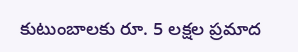కుటుంబాలకు రూ. 5 లక్షల ప్రమాద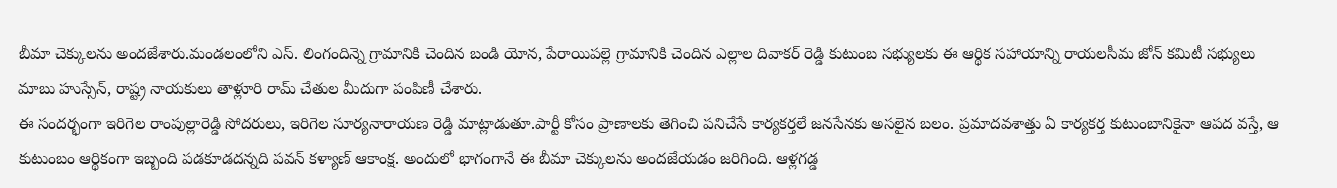బీమా చెక్కులను అందజేశారు.మండలంలోని ఎస్. లింగందిన్నె గ్రామానికి చెందిన బండి యోన, పేరాయిపల్లె గ్రామానికి చెందిన ఎల్లాల దివాకర్ రెడ్డి కుటుంబ సభ్యులకు ఈ ఆర్థిక సహాయాన్ని రాయలసీమ జోన్ కమిటీ సభ్యులు మాబు హుస్సేన్, రాష్ట్ర నాయకులు తాళ్లూరి రామ్ చేతుల మీదుగా పంపిణీ చేశారు.
ఈ సందర్భంగా ఇరిగెల రాంపుల్లారెడ్డి సోదరులు, ఇరిగెల సూర్యనారాయణ రెడ్డి మాట్లాడుతూ.పార్టీ కోసం ప్రాణాలకు తెగించి పనిచేసే కార్యకర్తలే జనసేనకు అసలైన బలం. ప్రమాదవశాత్తు ఏ కార్యకర్త కుటుంబానికైనా ఆపద వస్తే, ఆ కుటుంబం ఆర్థికంగా ఇబ్బంది పడకూడదన్నది పవన్ కళ్యాణ్ ఆకాంక్ష. అందులో భాగంగానే ఈ బీమా చెక్కులను అందజేయడం జరిగింది. ఆళ్లగడ్డ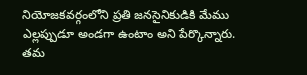నియోజకవర్గంలోని ప్రతి జనసైనికుడికి మేము ఎల్లప్పుడూ అండగా ఉంటాం అని పేర్కొన్నారు.
తమ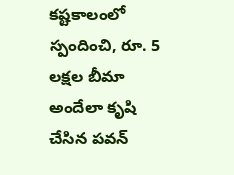కష్టకాలంలో స్పందించి, రూ. 5 లక్షల బీమా అందేలా కృషి చేసిన పవన్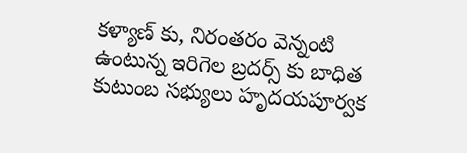కళ్యాణ్ కు, నిరంతరం వెన్నంటి ఉంటున్న ఇరిగెల బ్రదర్స్ కు బాధిత కుటుంబ సభ్యులు హృదయపూర్వక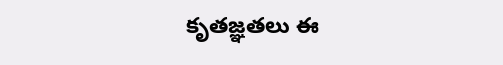కృతజ్ఞతలు ఈ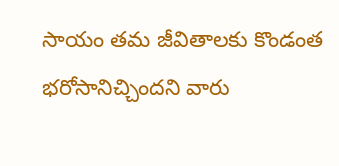సాయం తమ జీవితాలకు కొండంత భరోసానిచ్చిందని వారు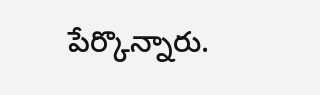పేర్కొన్నారు.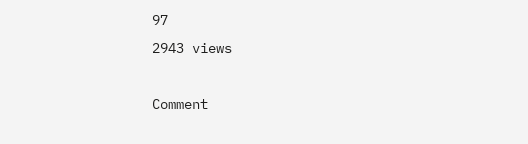97
2943 views

Comment